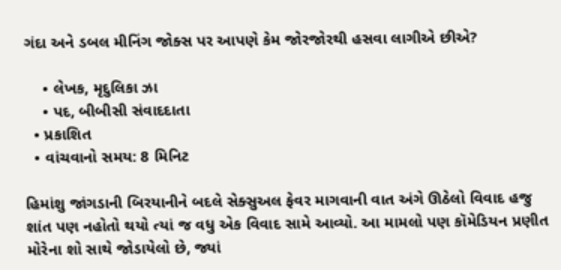ગંદા અને ડબલ મીનિંગ જોક્સ પર આપણે કેમ જોરજોરથી હસવા લાગીએ છીએ?

    • લેખક, મૃદુલિકા ઝા
    • પદ, બીબીસી સંવાદદાતા
  • પ્રકાશિત
  • વાંચવાનો સમય: 8 મિનિટ

હિમાંશુ જાંગડાની બિરયાનીને બદલે સેક્સુઅલ ફેવર માગવાની વાત અંગે ઊઠેલો વિવાદ હજુ શાંત પણ નહોતો થયો ત્યાં જ વધુ એક વિવાદ સામે આવ્યો. આ મામલો પણ કૉમેડિયન પ્રણીત મોરેના શો સાથે જોડાયેલો છે, જ્યાં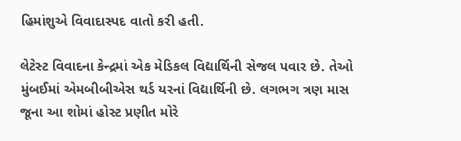હિમાંશુએ વિવાદાસ્પદ વાતો કરી હતી.

લેટેસ્ટ વિવાદના કેન્દ્રમાં એક મેડિકલ વિદ્યાર્થિની સેજલ પવાર છે. તેઓ મુંબઈમાં એમબીબીએસ થર્ડ યરનાં વિદ્યાર્થિની છે. લગભગ ત્રણ માસ જૂના આ શોમાં હોસ્ટ પ્રણીત મોરે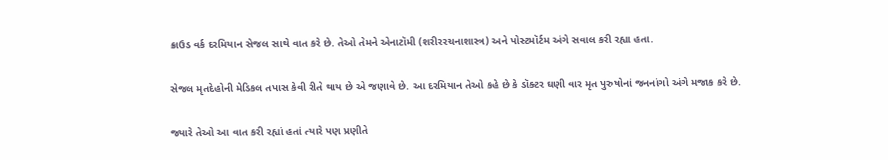ક્રાઉડ વર્ક દરમિયાન સેજલ સાથે વાત કરે છે. તેઓ તેમને એનાટૉમી (શરીરરચનાશાસ્ત્ર) અને પોસ્ટમૉર્ટમ અંગે સવાલ કરી રહ્યા હતા.

સેજલ મૃતદેહોની મેડિકલ તપાસ કેવી રીતે થાય છે એ જણાવે છે. આ દરમિયાન તેઓ કહે છે કે ડૉક્ટર ઘણી વાર મૃત પુરુષોનાં જનનાંગો અંગે મજાક કરે છે.

જ્યારે તેઓ આ વાત કરી રહ્યાં હતાં ત્યારે પણ પ્રણીતે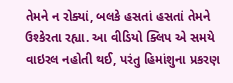તેમને ન રોક્યાં, બલકે હસતાં હસતાં તેમને ઉશ્કેરતા રહ્યા. આ વીડિયો ક્લિપ એ સમયે વાઇરલ નહોતી થઈ, પરંતુ હિમાંશુના પ્રકરણ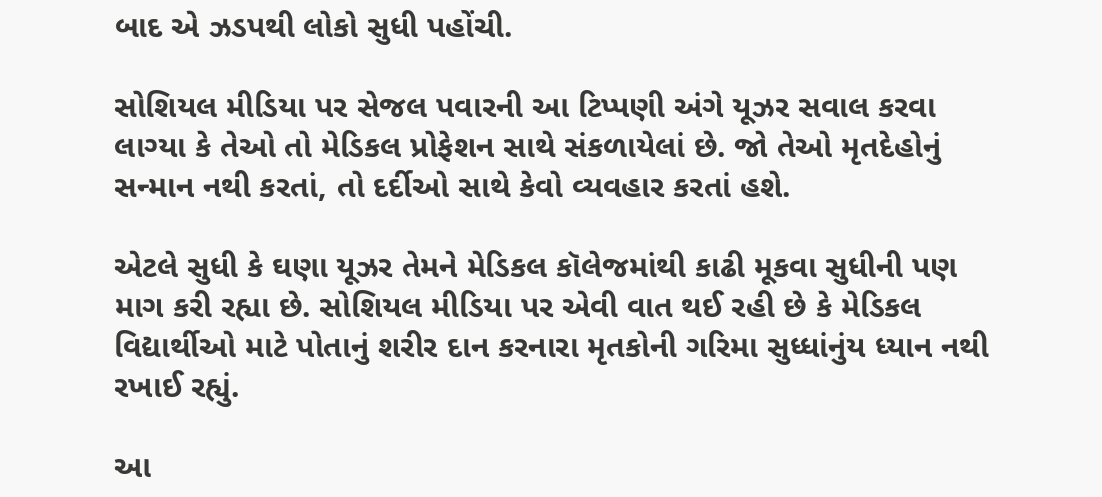બાદ એ ઝડપથી લોકો સુધી પહોંચી.

સોશિયલ મીડિયા પર સેજલ પવારની આ ટિપ્પણી અંગે યૂઝર સવાલ કરવા લાગ્યા કે તેઓ તો મેડિકલ પ્રોફેશન સાથે સંકળાયેલાં છે. જો તેઓ મૃતદેહોનું સન્માન નથી કરતાં, તો દર્દીઓ સાથે કેવો વ્યવહાર કરતાં હશે.

એટલે સુધી કે ઘણા યૂઝર તેમને મેડિકલ કૉલેજમાંથી કાઢી મૂકવા સુધીની પણ માગ કરી રહ્યા છે. સોશિયલ મીડિયા પર એવી વાત થઈ રહી છે કે મેડિકલ વિદ્યાર્થીઓ માટે પોતાનું શરીર દાન કરનારા મૃતકોની ગરિમા સુધ્ધાંનુંય ધ્યાન નથી રખાઈ રહ્યું.

આ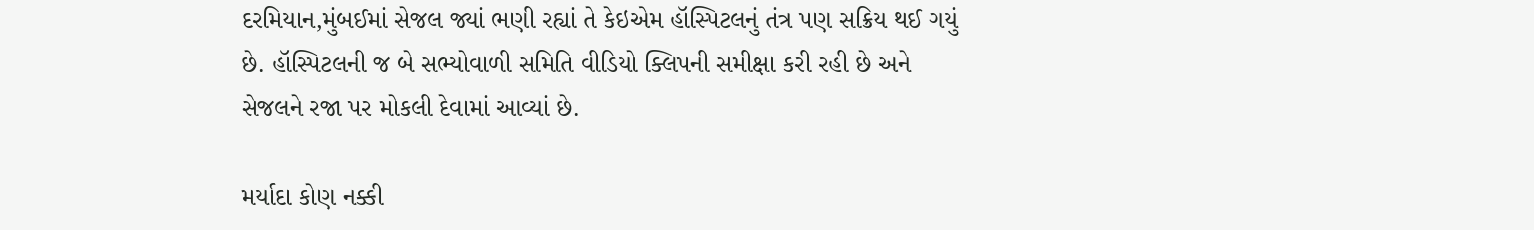દરમિયાન,મુંબઈમાં સેજલ જ્યાં ભણી રહ્યાં તે કેઇએમ હૉસ્પિટલનું તંત્ર પણ સક્રિય થઈ ગયું છે. હૉસ્પિટલની જ બે સભ્યોવાળી સમિતિ વીડિયો ક્લિપની સમીક્ષા કરી રહી છે અને સેજલને રજા પર મોકલી દેવામાં આવ્યાં છે.

મર્યાદા કોણ નક્કી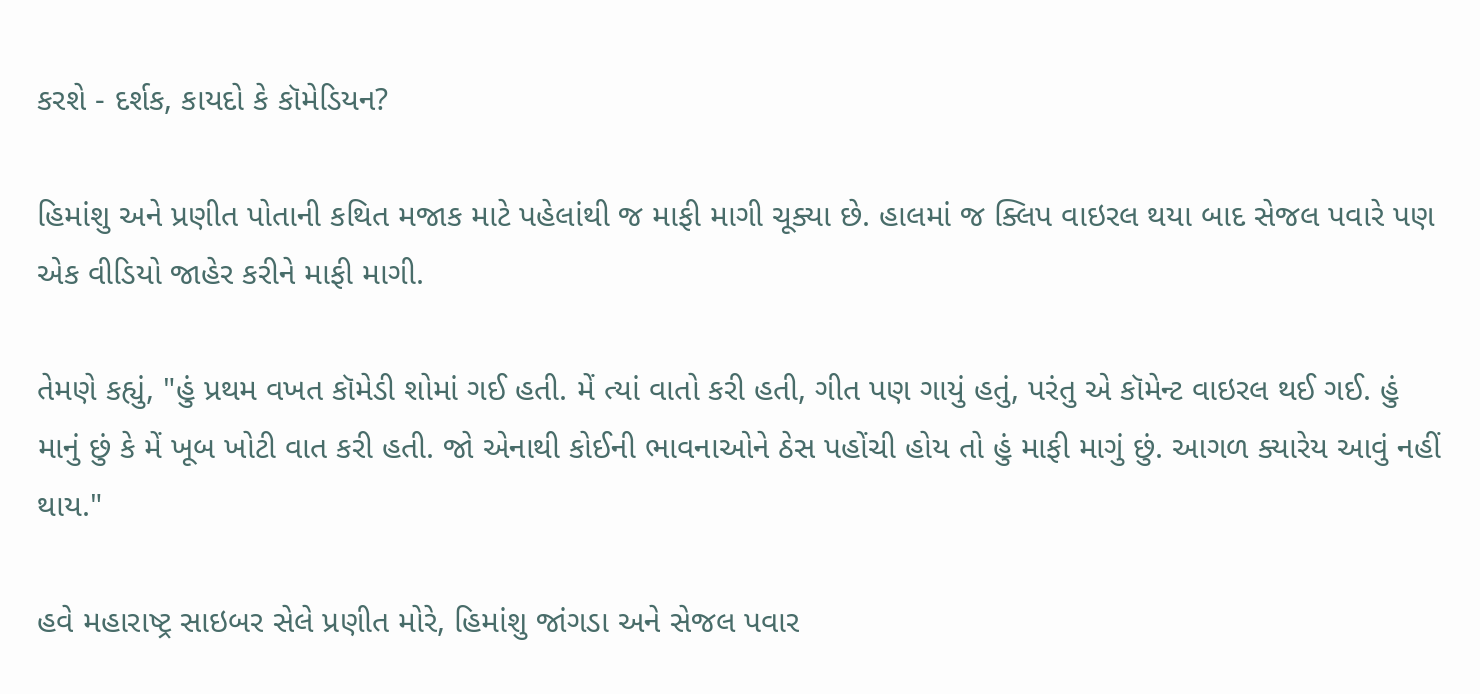કરશે - દર્શક, કાયદો કે કૉમેડિયન?

હિમાંશુ અને પ્રણીત પોતાની કથિત મજાક માટે પહેલાંથી જ માફી માગી ચૂક્યા છે. હાલમાં જ ક્લિપ વાઇરલ થયા બાદ સેજલ પવારે પણ એક વીડિયો જાહેર કરીને માફી માગી.

તેમણે કહ્યું, "હું પ્રથમ વખત કૉમેડી શોમાં ગઈ હતી. મેં ત્યાં વાતો કરી હતી, ગીત પણ ગાયું હતું, પરંતુ એ કૉમેન્ટ વાઇરલ થઈ ગઈ. હું માનું છું કે મેં ખૂબ ખોટી વાત કરી હતી. જો એનાથી કોઈની ભાવનાઓને ઠેસ પહોંચી હોય તો હું માફી માગું છું. આગળ ક્યારેય આવું નહીં થાય."

હવે મહારાષ્ટ્ર સાઇબર સેલે પ્રણીત મોરે, હિમાંશુ જાંગડા અને સેજલ પવાર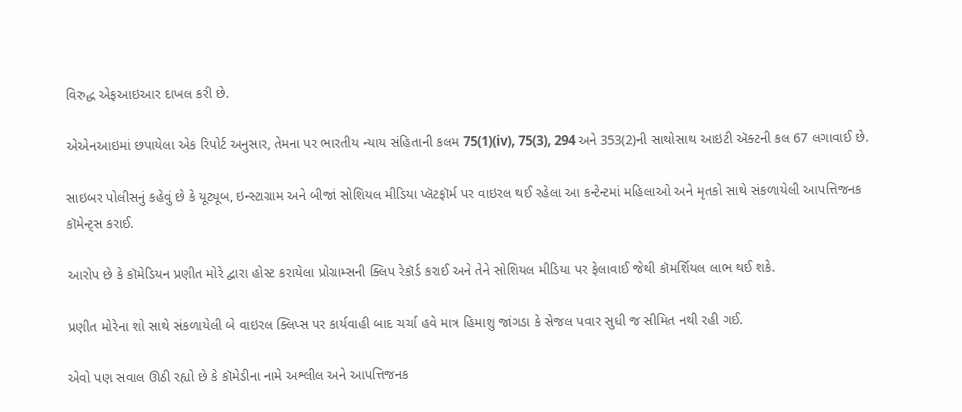વિરુદ્ધ એફઆઇઆર દાખલ કરી છે.

એએનઆઇમાં છપાયેલા એક રિપોર્ટ અનુસાર, તેમના પર ભારતીય ન્યાય સંહિતાની કલમ 75(1)(iv), 75(3), 294 અને 353(2)ની સાથોસાથ આઇટી ઍક્ટની કલ 67 લગાવાઈ છે.

સાઇબર પોલીસનું કહેવું છે કે યૂટ્યૂબ, ઇન્સ્ટાગ્રામ અને બીજાં સોશિયલ મીડિયા પ્લૅટફૉર્મ પર વાઇરલ થઈ રહેલા આ કન્ટેન્ટમાં મહિલાઓ અને મૃતકો સાથે સંકળાયેલી આપત્તિજનક કૉમેન્ટ્સ કરાઈ.

આરોપ છે કે કૉમેડિયન પ્રણીત મોરે દ્વારા હોસ્ટ કરાયેલા પ્રોગ્રામ્સની ક્લિપ રેકૉર્ડ કરાઈ અને તેને સોશિયલ મીડિયા પર ફેલાવાઈ જેથી કૉમર્શિયલ લાભ થઈ શકે.

પ્રણીત મોરેના શો સાથે સંકળાયેલી બે વાઇરલ ક્લિપ્સ પર કાર્યવાહી બાદ ચર્ચા હવે માત્ર હિમાશુ જાંગડા કે સેજલ પવાર સુધી જ સીમિત નથી રહી ગઈ.

એવો પણ સવાલ ઊઠી રહ્યો છે કે કૉમેડીના નામે અશ્લીલ અને આપત્તિજનક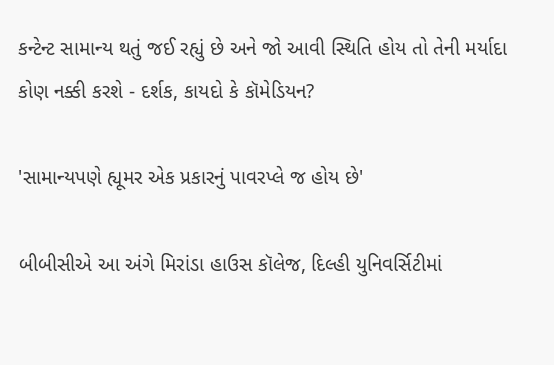કન્ટેન્ટ સામાન્ય થતું જઈ રહ્યું છે અને જો આવી સ્થિતિ હોય તો તેની મર્યાદા કોણ નક્કી કરશે - દર્શક, કાયદો કે કૉમેડિયન?

'સામાન્યપણે હ્યૂમર એક પ્રકારનું પાવરપ્લે જ હોય છે'

બીબીસીએ આ અંગે મિરાંડા હાઉસ કૉલેજ, દિલ્હી યુનિવર્સિટીમાં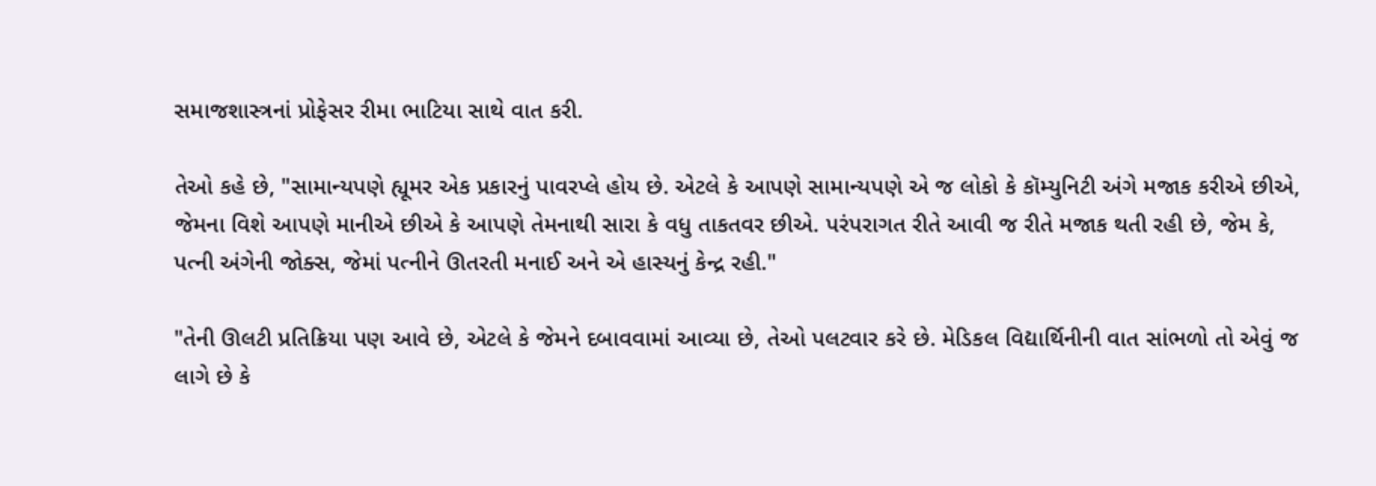સમાજશાસ્ત્રનાં પ્રોફેસર રીમા ભાટિયા સાથે વાત કરી.

તેઓ કહે છે, "સામાન્યપણે હ્યૂમર એક પ્રકારનું પાવરપ્લે હોય છે. એટલે કે આપણે સામાન્યપણે એ જ લોકો કે કૉમ્યુનિટી અંગે મજાક કરીએ છીએ, જેમના વિશે આપણે માનીએ છીએ કે આપણે તેમનાથી સારા કે વધુ તાકતવર છીએ. પરંપરાગત રીતે આવી જ રીતે મજાક થતી રહી છે, જેમ કે, પત્ની અંગેની જોક્સ, જેમાં પત્નીને ઊતરતી મનાઈ અને એ હાસ્યનું કેન્દ્ર રહી."

"તેની ઊલટી પ્રતિક્રિયા પણ આવે છે, એટલે કે જેમને દબાવવામાં આવ્યા છે, તેઓ પલટવાર કરે છે. મેડિકલ વિદ્યાર્થિનીની વાત સાંભળો તો એવું જ લાગે છે કે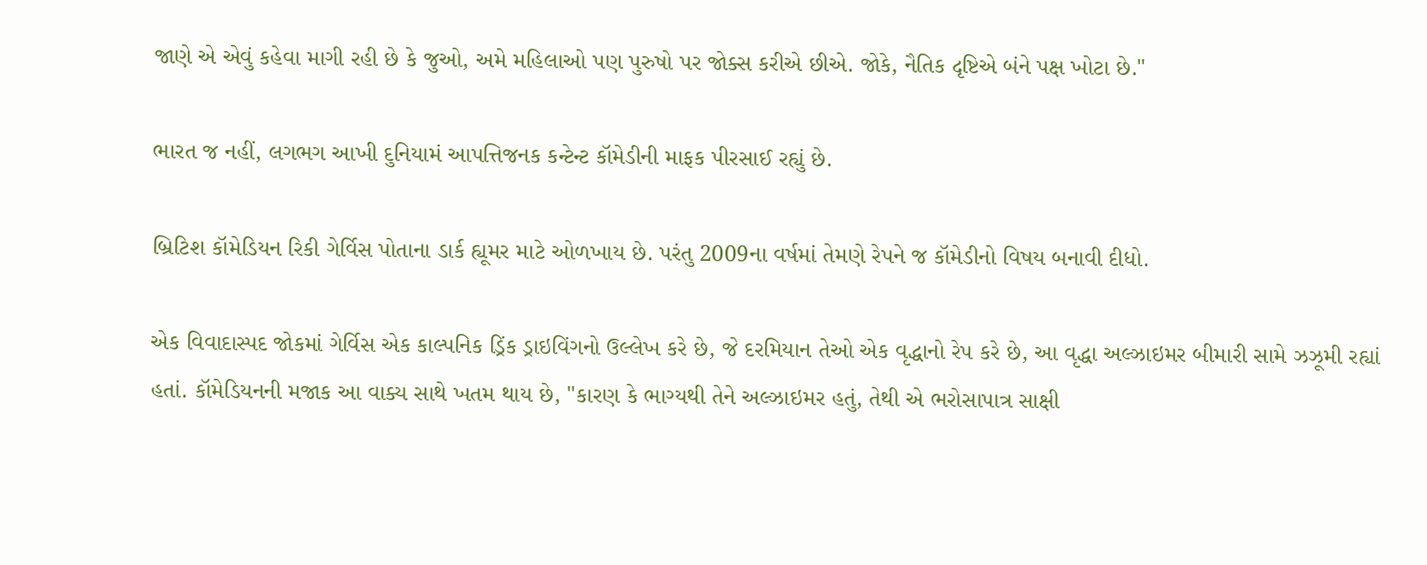જાણે એ એવું કહેવા માગી રહી છે કે જુઓ, અમે મહિલાઓ પણ પુરુષો પર જોક્સ કરીએ છીએ. જોકે, નૈતિક દૃષ્ટિએ બંને પક્ષ ખોટા છે."

ભારત જ નહીં, લગભગ આખી દુનિયામં આપત્તિજનક કન્ટેન્ટ કૉમેડીની માફક પીરસાઈ રહ્યું છે.

બ્રિટિશ કૉમેડિયન રિકી ગેર્વિસ પોતાના ડાર્ક હ્યૂમર માટે ઓળખાય છે. પરંતુ 2009ના વર્ષમાં તેમણે રેપને જ કૉમેડીનો વિષય બનાવી દીધો.

એક વિવાદાસ્પદ જોકમાં ગેર્વિસ એક કાલ્પનિક ડ્રિંક ડ્રાઇવિંગનો ઉલ્લેખ કરે છે, જે દરમિયાન તેઓ એક વૃદ્ધાનો રેપ કરે છે, આ વૃદ્ધા અલ્ઝાઇમર બીમારી સામે ઝઝૂમી રહ્યાં હતાં. કૉમેડિયનની મજાક આ વાક્ય સાથે ખતમ થાય છે, "કારણ કે ભાગ્યથી તેને અલ્ઝાઇમર હતું, તેથી એ ભરોસાપાત્ર સાક્ષી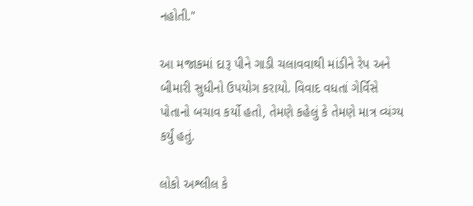નહોતી."

આ મજાકમાં દારૂ પીને ગાડી ચલાવવાથી માંડીને રેપ અને બીમારી સુધીનો ઉપયોગ કરાયો. વિવાદ વધતાં ગેર્વિસે પોતાનો બચાવ કર્યો હતો, તેમણે કહેલું કે તેમણે માત્ર વ્યંગ્ય કર્યું હતું.

લોકો અશ્લીલ કે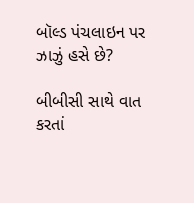બૉલ્ડ પંચલાઇન પર ઝાઝું હસે છે?

બીબીસી સાથે વાત કરતાં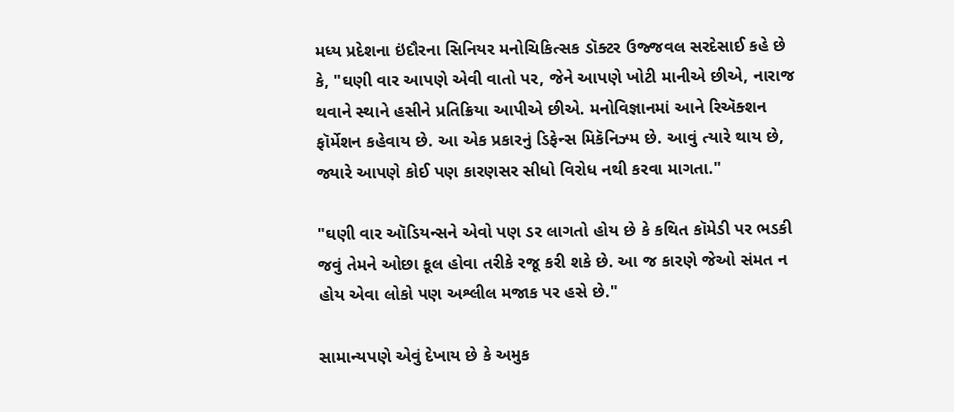મધ્ય પ્રદેશના ઇંદૌરના સિનિયર મનોચિકિત્સક ડૉક્ટર ઉજ્જવલ સરદેસાઈ કહે છે કે, "ઘણી વાર આપણે એવી વાતો પર, જેને આપણે ખોટી માનીએ છીએ, નારાજ થવાને સ્થાને હસીને પ્રતિક્રિયા આપીએ છીએ. મનોવિજ્ઞાનમાં આને રિઍક્શન ફૉર્મેશન કહેવાય છે. આ એક પ્રકારનું ડિફેન્સ મિકૅનિઝ્મ છે. આવું ત્યારે થાય છે, જ્યારે આપણે કોઈ પણ કારણસર સીધો વિરોધ નથી કરવા માગતા."

"ઘણી વાર ઑડિયન્સને એવો પણ ડર લાગતો હોય છે કે કથિત કૉમેડી પર ભડકી જવું તેમને ઓછા કૂલ હોવા તરીકે રજૂ કરી શકે છે. આ જ કારણે જેઓ સંમત ન હોય એવા લોકો પણ અશ્લીલ મજાક પર હસે છે."

સામાન્યપણે એવું દેખાય છે કે અમુક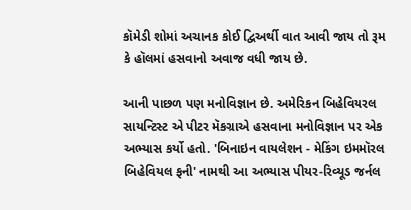કૉમેડી શોમાં અચાનક કોઈ દ્વિઅર્થી વાત આવી જાય તો રૂમ કે હૉલમાં હસવાનો અવાજ વધી જાય છે.

આની પાછળ પણ મનોવિજ્ઞાન છે. અમેરિકન બિહેવિયરલ સાયન્ટિસ્ટ એ પીટર મૅકગ્રાએ હસવાના મનોવિજ્ઞાન પર એક અભ્યાસ કર્યો હતો. 'બિનાઇન વાયલેશન - મેકિંગ ઇમમૉરલ બિહેવિયલ ફની' નામથી આ અભ્યાસ પીયર-રિવ્યૂડ જર્નલ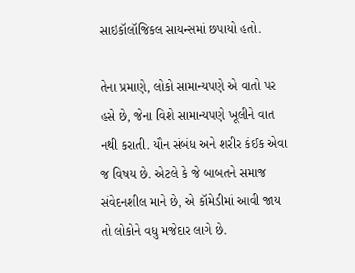સાઇકૉલૉજિકલ સાયન્સમાં છપાયો હતો.

તેના પ્રમાણે, લોકો સામાન્યપણે એ વાતો પર હસે છે, જેના વિશે સામાન્યપણે ખૂલીને વાત નથી કરાતી. યૌન સંબંધ અને શરીર કંઈક એવા જ વિષય છે. એટલે કે જે બાબતને સમાજ સંવેદનશીલ માને છે, એ કૉમેડીમાં આવી જાય તો લોકોને વધુ મજેદાર લાગે છે.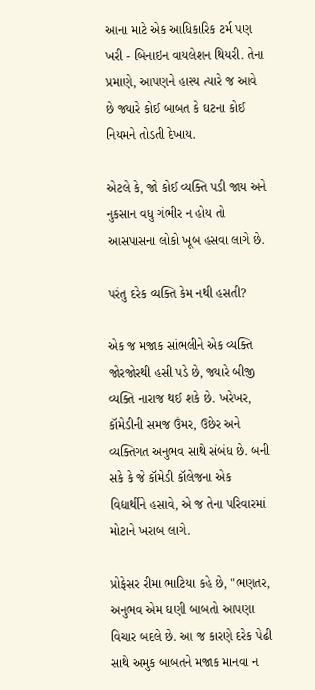આના માટે એક આધિકારિક ટર્મ પણ ખરી - બિનાઇન વાયલેશન થિયરી. તેના પ્રમાણે, આપણને હાસ્ય ત્યારે જ આવે છે જ્યારે કોઈ બાબત કે ઘટના કોઈ નિયમને તોડતી દેખાય.

એટલે કે, જો કોઈ વ્યક્તિ પડી જાય અને નુકસાન વધુ ગંભીર ન હોય તો આસપાસના લોકો ખૂબ હસવા લાગે છે.

પરંતુ દરેક વ્યક્તિ કેમ નથી હસતી?

એક જ મજાક સાંભલીને એક વ્યક્તિ જોરજોરથી હસી પડે છે, જ્યારે બીજી વ્યક્તિ નારાજ થઈ શકે છે. ખરેખર, કૉમેડીની સમજ ઉંમર, ઉછેર અને વ્યક્તિગત અનુભવ સાથે સંબંધ છે. બની સકે કે જે કૉમેડી કૉલેજના એક વિદ્યાર્થીને હસાવે, એ જ તેના પરિવારમાં મોટાને ખરાબ લાગે.

પ્રોફેસર રીમા ભાટિયા કહે છે, "ભણતર, અનુભવ એમ ઘણી બાબતો આપણા વિચાર બદલે છે. આ જ કારણે દરેક પેઢી સાથે અમુક બાબતને મજાક માનવા ન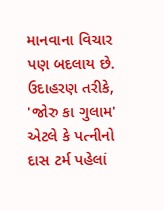માનવાના વિચાર પણ બદલાય છે. ઉદાહરણ તરીકે, 'જોરુ કા ગુલામ' એટલે કે પત્નીનો દાસ ટર્મ પહેલાં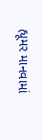હ્યૂમર માનવામાં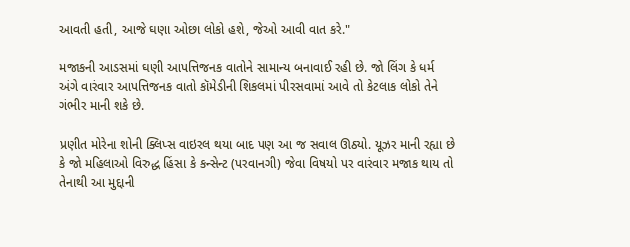આવતી હતી, આજે ઘણા ઓછા લોકો હશે, જેઓ આવી વાત કરે."

મજાકની આડસમાં ઘણી આપત્તિજનક વાતોને સામાન્ય બનાવાઈ રહી છે. જો લિંગ કે ધર્મ અંગે વારંવાર આપત્તિજનક વાતો કૉમેડીની શિકલમાં પીરસવામાં આવે તો કેટલાક લોકો તેને ગંભીર માની શકે છે.

પ્રણીત મોરેના શોની ક્લિપ્સ વાઇરલ થયા બાદ પણ આ જ સવાલ ઊઠ્યો. યૂઝર માની રહ્યા છે કે જો મહિલાઓ વિરુદ્ધ હિંસા કે કન્સેન્ટ (પરવાનગી) જેવા વિષયો પર વારંવાર મજાક થાય તો તેનાથી આ મુદ્દાની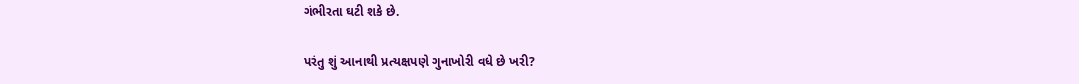ગંભીરતા ઘટી શકે છે.

પરંતુ શું આનાથી પ્રત્યક્ષપણે ગુનાખોરી વધે છે ખરી?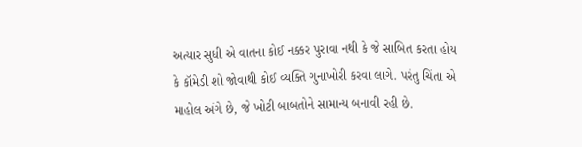અત્યાર સુધી એ વાતના કોઈ નક્કર પુરાવા નથી કે જે સાબિત કરતા હોય કે કૉમેડી શો જોવાથી કોઈ વ્યક્તિ ગુનાખોરી કરવા લાગે. પરંતુ ચિંતા એ માહોલ અંગે છે, જે ખોટી બાબતોને સામાન્ય બનાવી રહી છે.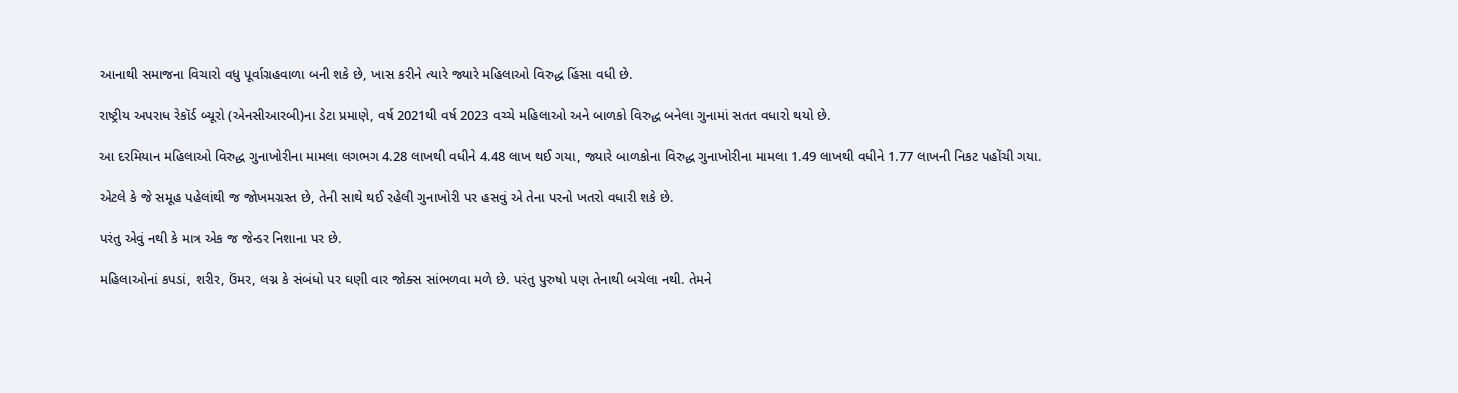આનાથી સમાજના વિચારો વધુ પૂર્વાગ્રહવાળા બની શકે છે, ખાસ કરીને ત્યારે જ્યારે મહિલાઓ વિરુદ્ધ હિંસા વધી છે.

રાષ્ટ્રીય અપરાધ રેકૉર્ડ બ્યૂરો (એનસીઆરબી)ના ડેટા પ્રમાણે, વર્ષ 2021થી વર્ષ 2023 વચ્ચે મહિલાઓ અને બાળકો વિરુદ્ધ બનેલા ગુનામાં સતત વધારો થયો છે.

આ દરમિયાન મહિલાઓ વિરુદ્ધ ગુનાખોરીના મામલા લગભગ 4.28 લાખથી વધીને 4.48 લાખ થઈ ગયા, જ્યારે બાળકોના વિરુદ્ધ ગુનાખોરીના મામલા 1.49 લાખથી વધીને 1.77 લાખની નિકટ પહોંચી ગયા.

એટલે કે જે સમૂહ પહેલાંથી જ જોખમગ્રસ્ત છે, તેની સાથે થઈ રહેલી ગુનાખોરી પર હસવું એ તેના પરનો ખતરો વધારી શકે છે.

પરંતુ એવું નથી કે માત્ર એક જ જેન્ડર નિશાના પર છે.

મહિલાઓનાં કપડાં, શરીર, ઉંમર, લગ્ન કે સંબંધો પર ઘણી વાર જોક્સ સાંભળવા મળે છે. પરંતુ પુરુષો પણ તેનાથી બચેલા નથી. તેમને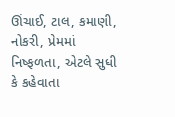ઊંચાઈ, ટાલ, કમાણી, નોકરી, પ્રેમમાં નિષ્ફળતા, એટલે સુધી કે કહેવાતા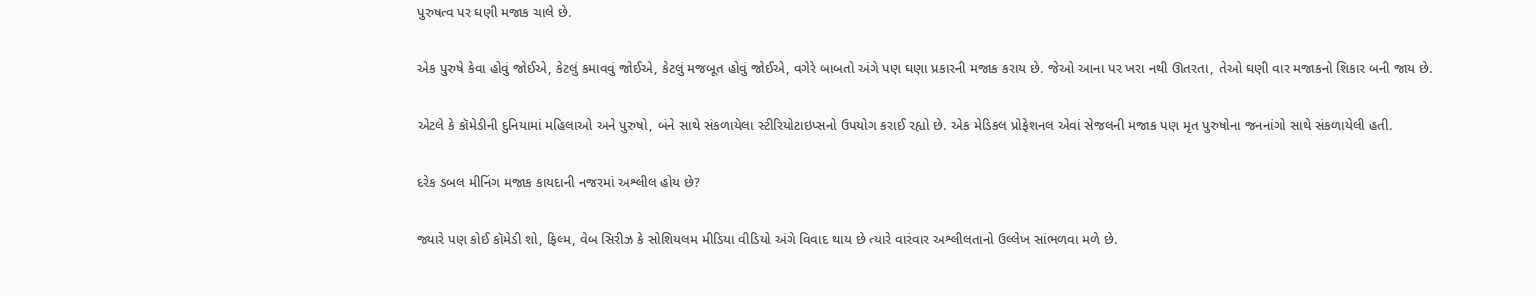પુરુષત્વ પર ઘણી મજાક ચાલે છે.

એક પુરુષે કેવા હોવું જોઈએ, કેટલું કમાવવું જોઈએ, કેટલું મજબૂત હોવું જોઈએ, વગેરે બાબતો અંગે પણ ઘણા પ્રકારની મજાક કરાય છે. જેઓ આના પર ખરા નથી ઊતરતા, તેઓ ઘણી વાર મજાકનો શિકાર બની જાય છે.

એટલે કે કૉમેડીની દુનિયામાં મહિલાઓ અને પુરુષો, બંને સાથે સંકળાયેલા સ્ટીરિયોટાઇપ્સનો ઉપયોગ કરાઈ રહ્યો છે. એક મેડિકલ પ્રોફેશનલ એવાં સેજલની મજાક પણ મૃત પુરુષોના જનનાંગો સાથે સંકળાયેલી હતી.

દરેક ડબલ મીનિંગ મજાક કાયદાની નજરમાં અશ્લીલ હોય છે?

જ્યારે પણ કોઈ કૉમેડી શો, ફિલ્મ, વેબ સિરીઝ કે સોશિયલમ મીડિયા વીડિયો અંગે વિવાદ થાય છે ત્યારે વારંવાર અશ્લીલતાનો ઉલ્લેખ સાંભળવા મળે છે.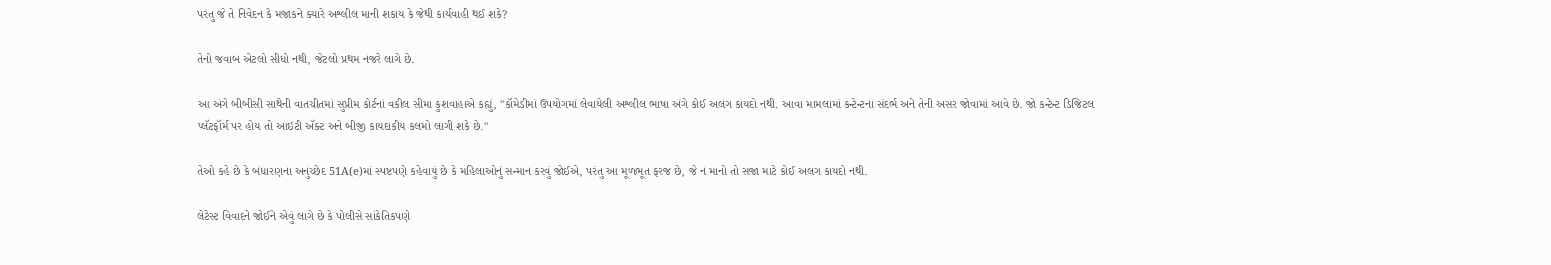પરંતુ જે તે નિવેદન કે મજાકને ક્યારે અશ્લીલ માની શકાય કે જેથી કાર્યવાહી થઈ શકે?

તેનો જવાબ એટલો સીધો નથી, જેટલો પ્રથમ નજરે લાગે છે.

આ અંગે બીબીસી સાથેની વાતચીતમાં સુપ્રીમ કોર્ટનાં વકીલ સીમા કુશવાહાએ કહ્યું, "કૉમેડીમાં ઉપયોગમાં લેવાયેલી અશ્લીલ ભાષા અંગે કોઈ અલગ કાયદો નથી. આવા મામલામાં કન્ટેન્ટના સંદર્ભ અને તેની અસર જોવામાં આવે છે. જો કન્ટેન્ટ ડિજિટલ પ્લૅટફૉર્મ પર હોય તો આઇટી ઍક્ટ અને બીજી કાયદાકીય કલમો લાગી શકે છે."

તેઓ કહે છે કે બંધારણના અનુચ્છેદ 51A(e)માં સ્પષ્ટપણે કહેવાયું છે કે મહિલાઓનું સન્માન કરવું જોઈએ, પરંતુ આ મૂળભૂત ફરજ છે, જે ન માનો તો સજા માટે કોઈ અલગ કાયદો નથી.

લેટેસ્ટ વિવાદને જોઈને એવું લાગે છે કે પોલીસે સાંકેતિકપણે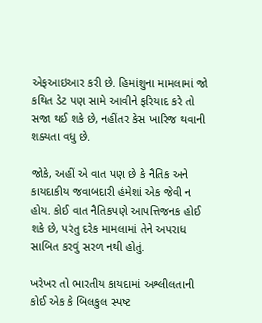એફઆઇઆર કરી છે. હિમાંશુના મામલામાં જો કથિત ડેટ પણ સામે આવીને ફરિયાદ કરે તો સજા થઈ શકે છે, નહીંતર કેસ ખારિજ થવાની શક્યતા વધુ છે.

જોકે, અહીં એ વાત પણ છે કે નૈતિક અને કાયદાકીય જવાબદારી હંમેશાં એક જેવી ન હોય. કોઈ વાત નૈતિકપણે આપત્તિજનક હોઈ શકે છે, પરંતુ દરેક મામલામાં તેને અપરાધ સાબિત કરવું સરળ નથી હોતું.

ખરેખર તો ભારતીય કાયદામાં અશ્લીલતાની કોઈ એક કે બિલકુલ સ્પષ્ટ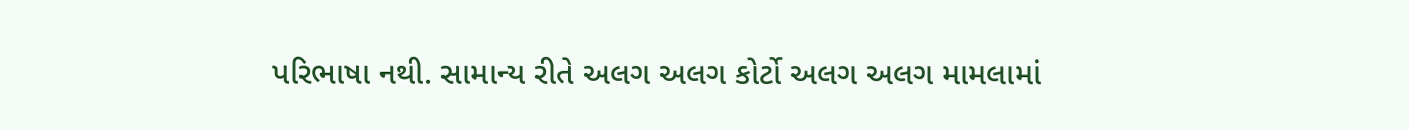પરિભાષા નથી. સામાન્ય રીતે અલગ અલગ કોર્ટો અલગ અલગ મામલામાં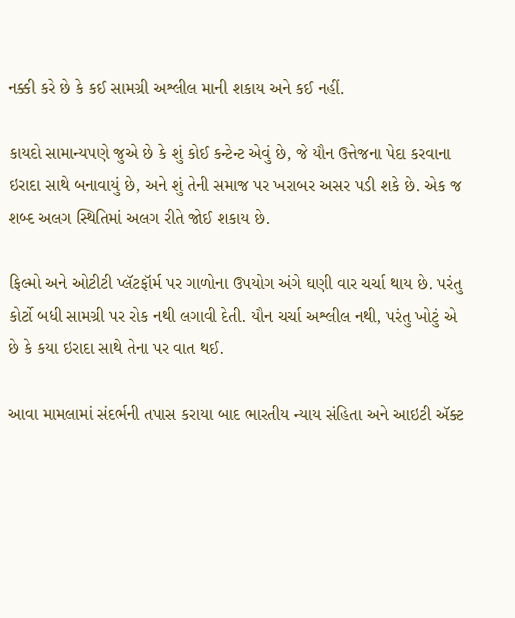નક્કી કરે છે કે કઈ સામગ્રી અશ્લીલ માની શકાય અને કઈ નહીં.

કાયદો સામાન્યપણે જુએ છે કે શું કોઈ કન્ટેન્ટ એવું છે, જે યૌન ઉત્તેજના પેદા કરવાના ઇરાદા સાથે બનાવાયું છે, અને શું તેની સમાજ પર ખરાબર અસર પડી શકે છે. એક જ શબ્દ અલગ સ્થિતિમાં અલગ રીતે જોઈ શકાય છે.

ફિલ્મો અને ઓટીટી પ્લૅટફૉર્મ પર ગાળોના ઉપયોગ અંગે ઘણી વાર ચર્ચા થાય છે. પરંતુ કોર્ટો બધી સામગ્રી પર રોક નથી લગાવી દેતી. યૌન ચર્ચા અશ્લીલ નથી, પરંતુ ખોટું એ છે કે કયા ઇરાદા સાથે તેના પર વાત થઈ.

આવા મામલામાં સંદર્ભની તપાસ કરાયા બાદ ભારતીય ન્યાય સંહિતા અને આઇટી ઍક્ટ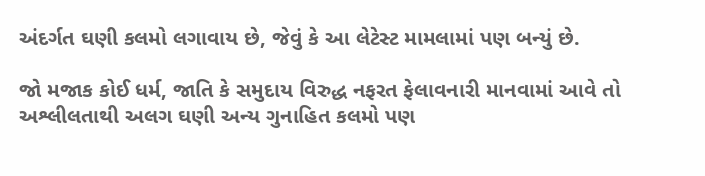અંદર્ગત ઘણી કલમો લગાવાય છે, જેવું કે આ લેટેસ્ટ મામલામાં પણ બન્યું છે.

જો મજાક કોઈ ધર્મ, જાતિ કે સમુદાય વિરુદ્ધ નફરત ફેલાવનારી માનવામાં આવે તો અશ્લીલતાથી અલગ ઘણી અન્ય ગુનાહિત કલમો પણ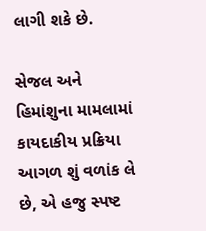લાગી શકે છે.

સેજલ અને હિમાંશુના મામલામાં કાયદાકીય પ્રક્રિયા આગળ શું વળાંક લે છે, એ હજુ સ્પષ્ટ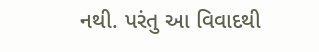નથી. પરંતુ આ વિવાદથી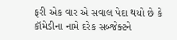ફરી એક વાર એ સવાલ પેદા થયો છે કે કૉમેડીના નામે દરેક સબ્જેક્ટને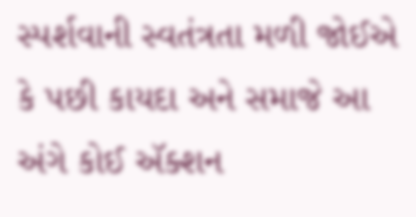સ્પર્શવાની સ્વતંત્રતા મળી જોઈએ કે પછી કાયદા અને સમાજે આ અંગે કોઈ ઍક્શન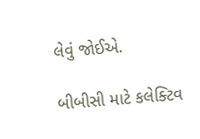લેવું જોઈએ.

બીબીસી માટે કલેક્ટિવ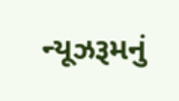ન્યૂઝરૂમનું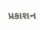પ્રકાશન